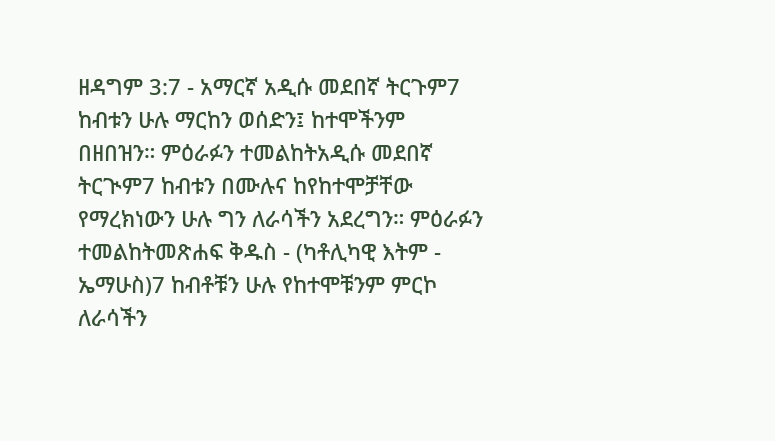ዘዳግም 3:7 - አማርኛ አዲሱ መደበኛ ትርጉም7 ከብቱን ሁሉ ማርከን ወሰድን፤ ከተሞችንም በዘበዝን። ምዕራፉን ተመልከትአዲሱ መደበኛ ትርጒም7 ከብቱን በሙሉና ከየከተሞቻቸው የማረክነውን ሁሉ ግን ለራሳችን አደረግን። ምዕራፉን ተመልከትመጽሐፍ ቅዱስ - (ካቶሊካዊ እትም - ኤማሁስ)7 ከብቶቹን ሁሉ የከተሞቹንም ምርኮ ለራሳችን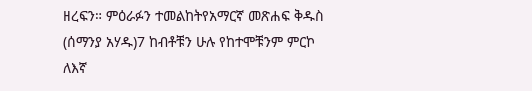ዘረፍን። ምዕራፉን ተመልከትየአማርኛ መጽሐፍ ቅዱስ (ሰማንያ አሃዱ)7 ከብቶቹን ሁሉ የከተሞቹንም ምርኮ ለእኛ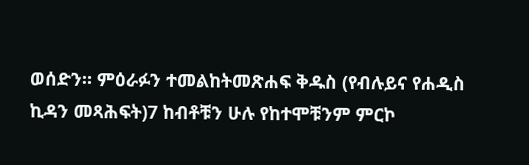ወሰድን። ምዕራፉን ተመልከትመጽሐፍ ቅዱስ (የብሉይና የሐዲስ ኪዳን መጻሕፍት)7 ከብቶቹን ሁሉ የከተሞቹንም ምርኮ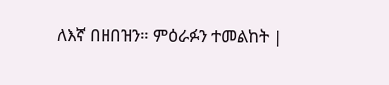ለእኛ በዘበዝን። ምዕራፉን ተመልከት |